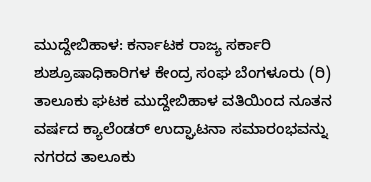ಮುದ್ದೇಬಿಹಾಳ: ಕರ್ನಾಟಕ ರಾಜ್ಯ ಸರ್ಕಾರಿ ಶುಶ್ರೂಷಾಧಿಕಾರಿಗಳ ಕೇಂದ್ರ ಸಂಘ ಬೆಂಗಳೂರು (ರಿ) ತಾಲೂಕು ಘಟಕ ಮುದ್ದೇಬಿಹಾಳ ವತಿಯಿಂದ ನೂತನ ವರ್ಷದ ಕ್ಯಾಲೆಂಡರ್ ಉದ್ಘಾಟನಾ ಸಮಾರಂಭವನ್ನು ನಗರದ ತಾಲೂಕು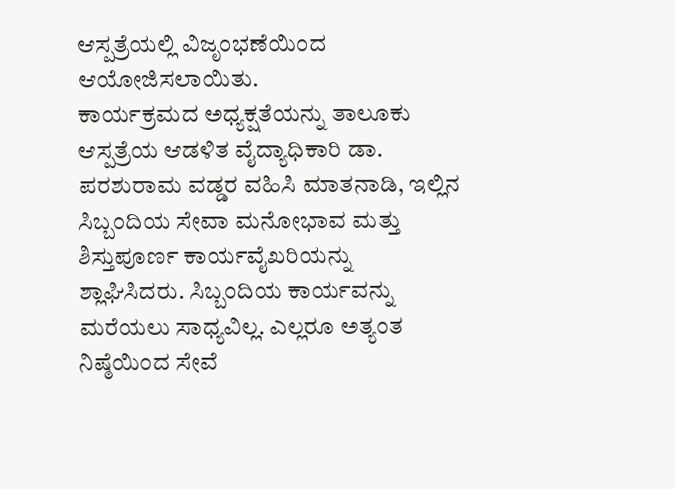ಆಸ್ಪತ್ರೆಯಲ್ಲಿ ವಿಜೃಂಭಣೆಯಿಂದ ಆಯೋಜಿಸಲಾಯಿತು.
ಕಾರ್ಯಕ್ರಮದ ಅಧ್ಯಕ್ಷತೆಯನ್ನು ತಾಲೂಕು ಆಸ್ಪತ್ರೆಯ ಆಡಳಿತ ವೈದ್ಯಾಧಿಕಾರಿ ಡಾ. ಪರಶುರಾಮ ವಡ್ಡರ ವಹಿಸಿ ಮಾತನಾಡಿ, ಇಲ್ಲಿನ ಸಿಬ್ಬಂದಿಯ ಸೇವಾ ಮನೋಭಾವ ಮತ್ತು ಶಿಸ್ತುಪೂರ್ಣ ಕಾರ್ಯವೈಖರಿಯನ್ನು ಶ್ಲಾಘಿಸಿದರು. ಸಿಬ್ಬಂದಿಯ ಕಾರ್ಯವನ್ನು ಮರೆಯಲು ಸಾಧ್ಯವಿಲ್ಲ. ಎಲ್ಲರೂ ಅತ್ಯಂತ ನಿಷ್ಠೆಯಿಂದ ಸೇವೆ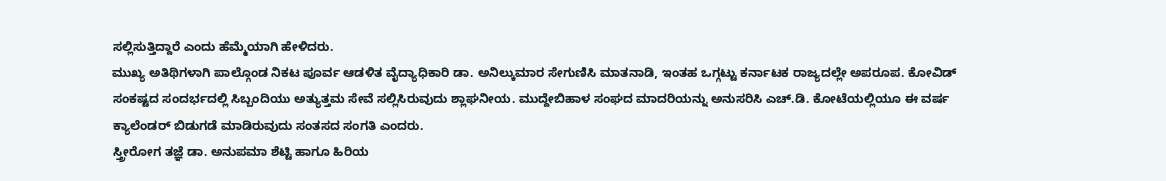ಸಲ್ಲಿಸುತ್ತಿದ್ದಾರೆ ಎಂದು ಹೆಮ್ಮೆಯಾಗಿ ಹೇಳಿದರು.
ಮುಖ್ಯ ಅತಿಥಿಗಳಾಗಿ ಪಾಲ್ಗೊಂಡ ನಿಕಟ ಪೂರ್ವ ಆಡಳಿತ ವೈದ್ಯಾಧಿಕಾರಿ ಡಾ. ಅನಿಲ್ಕುಮಾರ ಸೇಗುಣಿಸಿ ಮಾತನಾಡಿ, ಇಂತಹ ಒಗ್ಗಟ್ಟು ಕರ್ನಾಟಕ ರಾಜ್ಯದಲ್ಲೇ ಅಪರೂಪ. ಕೋವಿಡ್ ಸಂಕಷ್ಟದ ಸಂದರ್ಭದಲ್ಲಿ ಸಿಬ್ಬಂದಿಯು ಅತ್ಯುತ್ತಮ ಸೇವೆ ಸಲ್ಲಿಸಿರುವುದು ಶ್ಲಾಘನೀಯ. ಮುದ್ದೇಬಿಹಾಳ ಸಂಘದ ಮಾದರಿಯನ್ನು ಅನುಸರಿಸಿ ಎಚ್.ಡಿ. ಕೋಟೆಯಲ್ಲಿಯೂ ಈ ವರ್ಷ ಕ್ಯಾಲೆಂಡರ್ ಬಿಡುಗಡೆ ಮಾಡಿರುವುದು ಸಂತಸದ ಸಂಗತಿ ಎಂದರು.
ಸ್ತ್ರೀರೋಗ ತಜ್ಞೆ ಡಾ. ಅನುಪಮಾ ಶೆಟ್ಟಿ ಹಾಗೂ ಹಿರಿಯ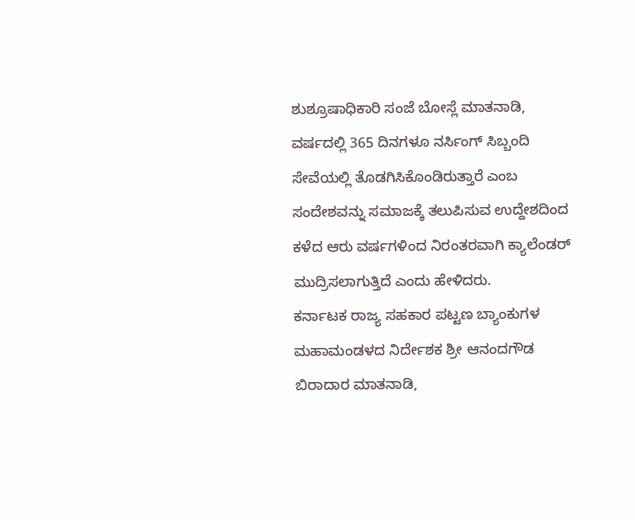ಶುಶ್ರೂಷಾಧಿಕಾರಿ ಸಂಜೆ ಬೋಸ್ಲೆ ಮಾತನಾಡಿ, ವರ್ಷದಲ್ಲಿ 365 ದಿನಗಳೂ ನರ್ಸಿಂಗ್ ಸಿಬ್ಬಂದಿ ಸೇವೆಯಲ್ಲಿ ತೊಡಗಿಸಿಕೊಂಡಿರುತ್ತಾರೆ ಎಂಬ ಸಂದೇಶವನ್ನು ಸಮಾಜಕ್ಕೆ ತಲುಪಿಸುವ ಉದ್ದೇಶದಿಂದ ಕಳೆದ ಆರು ವರ್ಷಗಳಿಂದ ನಿರಂತರವಾಗಿ ಕ್ಯಾಲೆಂಡರ್ ಮುದ್ರಿಸಲಾಗುತ್ತಿದೆ ಎಂದು ಹೇಳಿದರು.
ಕರ್ನಾಟಕ ರಾಜ್ಯ ಸಹಕಾರ ಪಟ್ಟಣ ಬ್ಯಾಂಕುಗಳ ಮಹಾಮಂಡಳದ ನಿರ್ದೇಶಕ ಶ್ರೀ ಆನಂದಗೌಡ ಬಿರಾದಾರ ಮಾತನಾಡಿ,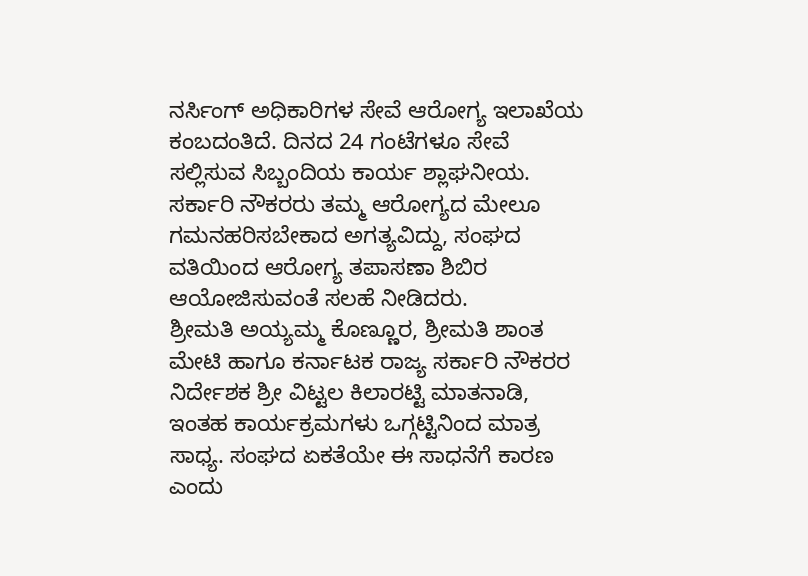ನರ್ಸಿಂಗ್ ಅಧಿಕಾರಿಗಳ ಸೇವೆ ಆರೋಗ್ಯ ಇಲಾಖೆಯ ಕಂಬದಂತಿದೆ. ದಿನದ 24 ಗಂಟೆಗಳೂ ಸೇವೆ ಸಲ್ಲಿಸುವ ಸಿಬ್ಬಂದಿಯ ಕಾರ್ಯ ಶ್ಲಾಘನೀಯ. ಸರ್ಕಾರಿ ನೌಕರರು ತಮ್ಮ ಆರೋಗ್ಯದ ಮೇಲೂ ಗಮನಹರಿಸಬೇಕಾದ ಅಗತ್ಯವಿದ್ದು, ಸಂಘದ ವತಿಯಿಂದ ಆರೋಗ್ಯ ತಪಾಸಣಾ ಶಿಬಿರ ಆಯೋಜಿಸುವಂತೆ ಸಲಹೆ ನೀಡಿದರು.
ಶ್ರೀಮತಿ ಅಯ್ಯಮ್ಮ ಕೊಣ್ಣೂರ, ಶ್ರೀಮತಿ ಶಾಂತ ಮೇಟಿ ಹಾಗೂ ಕರ್ನಾಟಕ ರಾಜ್ಯ ಸರ್ಕಾರಿ ನೌಕರರ ನಿರ್ದೇಶಕ ಶ್ರೀ ವಿಟ್ಟಲ ಕಿಲಾರಟ್ಟಿ ಮಾತನಾಡಿ, ಇಂತಹ ಕಾರ್ಯಕ್ರಮಗಳು ಒಗ್ಗಟ್ಟಿನಿಂದ ಮಾತ್ರ ಸಾಧ್ಯ. ಸಂಘದ ಏಕತೆಯೇ ಈ ಸಾಧನೆಗೆ ಕಾರಣ ಎಂದು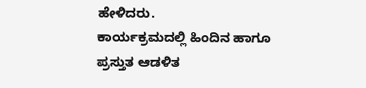ಹೇಳಿದರು.
ಕಾರ್ಯಕ್ರಮದಲ್ಲಿ ಹಿಂದಿನ ಹಾಗೂ ಪ್ರಸ್ತುತ ಆಡಳಿತ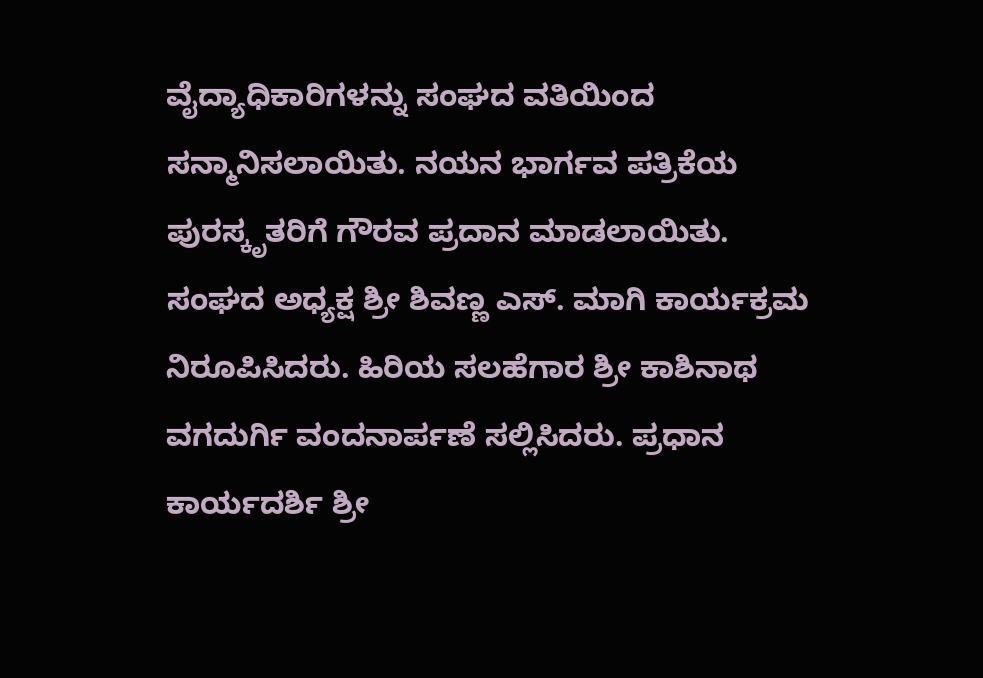ವೈದ್ಯಾಧಿಕಾರಿಗಳನ್ನು ಸಂಘದ ವತಿಯಿಂದ ಸನ್ಮಾನಿಸಲಾಯಿತು. ನಯನ ಭಾರ್ಗವ ಪತ್ರಿಕೆಯ ಪುರಸ್ಕೃತರಿಗೆ ಗೌರವ ಪ್ರದಾನ ಮಾಡಲಾಯಿತು.
ಸಂಘದ ಅಧ್ಯಕ್ಷ ಶ್ರೀ ಶಿವಣ್ಣ ಎಸ್. ಮಾಗಿ ಕಾರ್ಯಕ್ರಮ ನಿರೂಪಿಸಿದರು. ಹಿರಿಯ ಸಲಹೆಗಾರ ಶ್ರೀ ಕಾಶಿನಾಥ ವಗದುರ್ಗಿ ವಂದನಾರ್ಪಣೆ ಸಲ್ಲಿಸಿದರು. ಪ್ರಧಾನ ಕಾರ್ಯದರ್ಶಿ ಶ್ರೀ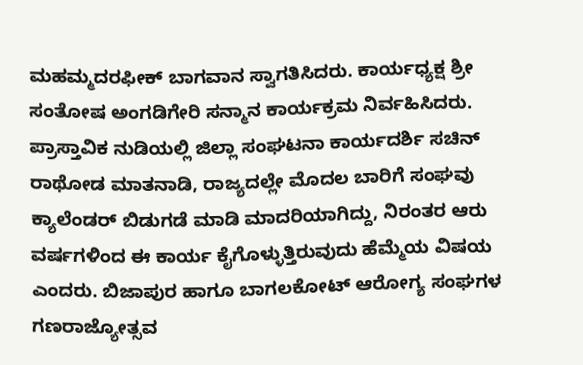ಮಹಮ್ಮದರಫೀಕ್ ಬಾಗವಾನ ಸ್ವಾಗತಿಸಿದರು. ಕಾರ್ಯಧ್ಯಕ್ಷ ಶ್ರೀ ಸಂತೋಷ ಅಂಗಡಿಗೇರಿ ಸನ್ಮಾನ ಕಾರ್ಯಕ್ರಮ ನಿರ್ವಹಿಸಿದರು.
ಪ್ರಾಸ್ತಾವಿಕ ನುಡಿಯಲ್ಲಿ ಜಿಲ್ಲಾ ಸಂಘಟನಾ ಕಾರ್ಯದರ್ಶಿ ಸಚಿನ್ ರಾಥೋಡ ಮಾತನಾಡಿ, ರಾಜ್ಯದಲ್ಲೇ ಮೊದಲ ಬಾರಿಗೆ ಸಂಘವು ಕ್ಯಾಲೆಂಡರ್ ಬಿಡುಗಡೆ ಮಾಡಿ ಮಾದರಿಯಾಗಿದ್ದು, ನಿರಂತರ ಆರು ವರ್ಷಗಳಿಂದ ಈ ಕಾರ್ಯ ಕೈಗೊಳ್ಳುತ್ತಿರುವುದು ಹೆಮ್ಮೆಯ ವಿಷಯ ಎಂದರು. ಬಿಜಾಪುರ ಹಾಗೂ ಬಾಗಲಕೋಟ್ ಆರೋಗ್ಯ ಸಂಘಗಳ ಗಣರಾಜ್ಯೋತ್ಸವ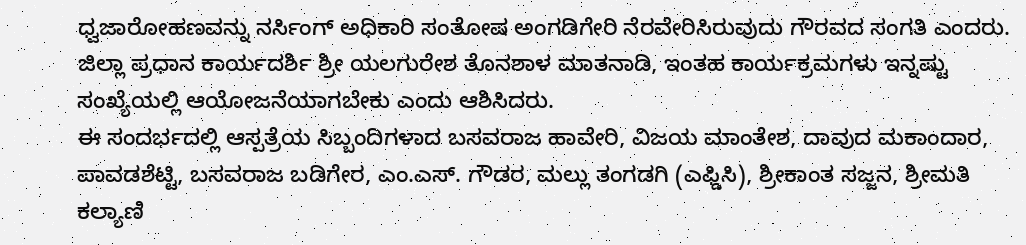ಧ್ವಜಾರೋಹಣವನ್ನು ನರ್ಸಿಂಗ್ ಅಧಿಕಾರಿ ಸಂತೋಷ ಅಂಗಡಿಗೇರಿ ನೆರವೇರಿಸಿರುವುದು ಗೌರವದ ಸಂಗತಿ ಎಂದರು.
ಜಿಲ್ಲಾ ಪ್ರಧಾನ ಕಾರ್ಯದರ್ಶಿ ಶ್ರೀ ಯಲಗುರೇಶ ತೊನಶಾಳ ಮಾತನಾಡಿ, ಇಂತಹ ಕಾರ್ಯಕ್ರಮಗಳು ಇನ್ನಷ್ಟು ಸಂಖ್ಯೆಯಲ್ಲಿ ಆಯೋಜನೆಯಾಗಬೇಕು ಎಂದು ಆಶಿಸಿದರು.
ಈ ಸಂದರ್ಭದಲ್ಲಿ ಆಸ್ಪತ್ರೆಯ ಸಿಬ್ಬಂದಿಗಳಾದ ಬಸವರಾಜ ಹಾವೇರಿ, ವಿಜಯ ಮಾಂತೇಶ, ದಾವುದ ಮಕಾಂದಾರ, ಪಾವಡಶೆಟ್ಟಿ, ಬಸವರಾಜ ಬಡಿಗೇರ, ಎಂ.ಎಸ್. ಗೌಡರ, ಮಲ್ಲು ತಂಗಡಗಿ (ಎಫ್ಡಿಸಿ), ಶ್ರೀಕಾಂತ ಸಜ್ಜನ, ಶ್ರೀಮತಿ ಕಲ್ಯಾಣಿ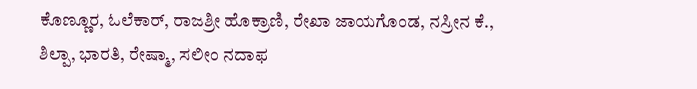ಕೊಣ್ಣೂರ, ಓಲೆಕಾರ್, ರಾಜಶ್ರೀ ಹೊಕ್ರಾಣಿ, ರೇಖಾ ಜಾಯಗೊಂಡ, ನಸ್ರೀನ ಕೆ., ಶಿಲ್ಪಾ, ಭಾರತಿ, ರೇಷ್ಮಾ, ಸಲೀಂ ನದಾಫ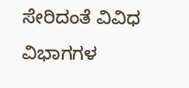ಸೇರಿದಂತೆ ವಿವಿಧ ವಿಭಾಗಗಳ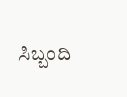ಸಿಬ್ಬಂದಿ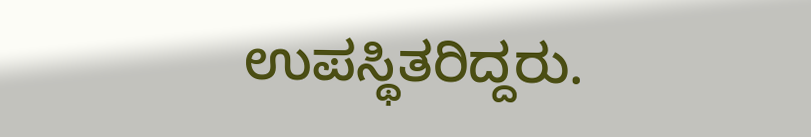ಉಪಸ್ಥಿತರಿದ್ದರು.